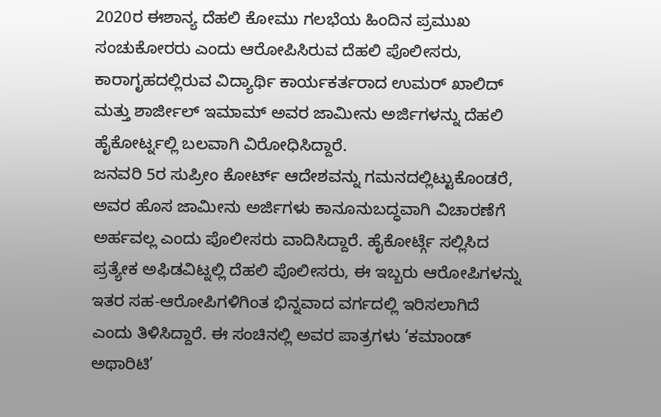2020ರ ಈಶಾನ್ಯ ದೆಹಲಿ ಕೋಮು ಗಲಭೆಯ ಹಿಂದಿನ ಪ್ರಮುಖ ಸಂಚುಕೋರರು ಎಂದು ಆರೋಪಿಸಿರುವ ದೆಹಲಿ ಪೊಲೀಸರು, ಕಾರಾಗೃಹದಲ್ಲಿರುವ ವಿದ್ಯಾರ್ಥಿ ಕಾರ್ಯಕರ್ತರಾದ ಉಮರ್ ಖಾಲಿದ್ ಮತ್ತು ಶಾರ್ಜೀಲ್ ಇಮಾಮ್ ಅವರ ಜಾಮೀನು ಅರ್ಜಿಗಳನ್ನು ದೆಹಲಿ ಹೈಕೋರ್ಟ್ನಲ್ಲಿ ಬಲವಾಗಿ ವಿರೋಧಿಸಿದ್ದಾರೆ.
ಜನವರಿ 5ರ ಸುಪ್ರೀಂ ಕೋರ್ಟ್ ಆದೇಶವನ್ನು ಗಮನದಲ್ಲಿಟ್ಟುಕೊಂಡರೆ, ಅವರ ಹೊಸ ಜಾಮೀನು ಅರ್ಜಿಗಳು ಕಾನೂನುಬದ್ಧವಾಗಿ ವಿಚಾರಣೆಗೆ ಅರ್ಹವಲ್ಲ ಎಂದು ಪೊಲೀಸರು ವಾದಿಸಿದ್ದಾರೆ. ಹೈಕೋರ್ಟ್ಗೆ ಸಲ್ಲಿಸಿದ ಪ್ರತ್ಯೇಕ ಅಫಿಡವಿಟ್ನಲ್ಲಿ ದೆಹಲಿ ಪೊಲೀಸರು, ಈ ಇಬ್ಬರು ಆರೋಪಿಗಳನ್ನು ಇತರ ಸಹ-ಆರೋಪಿಗಳಿಗಿಂತ ಭಿನ್ನವಾದ ವರ್ಗದಲ್ಲಿ ಇರಿಸಲಾಗಿದೆ ಎಂದು ತಿಳಿಸಿದ್ದಾರೆ. ಈ ಸಂಚಿನಲ್ಲಿ ಅವರ ಪಾತ್ರಗಳು ‘ಕಮಾಂಡ್ ಅಥಾರಿಟಿ’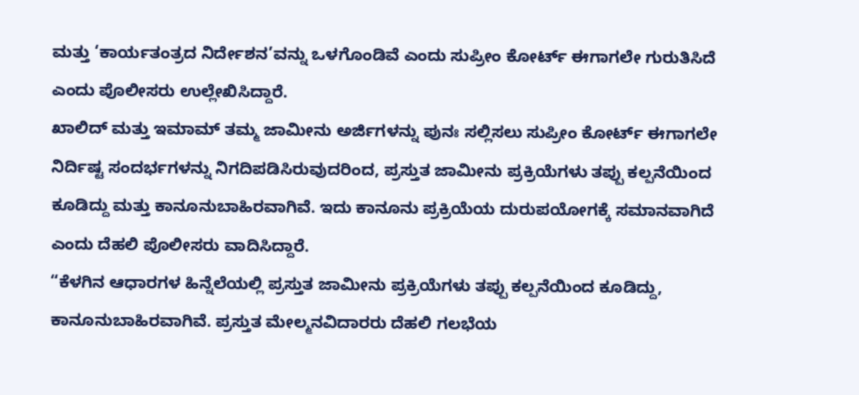ಮತ್ತು ‘ಕಾರ್ಯತಂತ್ರದ ನಿರ್ದೇಶನ’ವನ್ನು ಒಳಗೊಂಡಿವೆ ಎಂದು ಸುಪ್ರೀಂ ಕೋರ್ಟ್ ಈಗಾಗಲೇ ಗುರುತಿಸಿದೆ ಎಂದು ಪೊಲೀಸರು ಉಲ್ಲೇಖಿಸಿದ್ದಾರೆ.
ಖಾಲಿದ್ ಮತ್ತು ಇಮಾಮ್ ತಮ್ಮ ಜಾಮೀನು ಅರ್ಜಿಗಳನ್ನು ಪುನಃ ಸಲ್ಲಿಸಲು ಸುಪ್ರೀಂ ಕೋರ್ಟ್ ಈಗಾಗಲೇ ನಿರ್ದಿಷ್ಟ ಸಂದರ್ಭಗಳನ್ನು ನಿಗದಿಪಡಿಸಿರುವುದರಿಂದ, ಪ್ರಸ್ತುತ ಜಾಮೀನು ಪ್ರಕ್ರಿಯೆಗಳು ತಪ್ಪು ಕಲ್ಪನೆಯಿಂದ ಕೂಡಿದ್ದು ಮತ್ತು ಕಾನೂನುಬಾಹಿರವಾಗಿವೆ. ಇದು ಕಾನೂನು ಪ್ರಕ್ರಿಯೆಯ ದುರುಪಯೋಗಕ್ಕೆ ಸಮಾನವಾಗಿದೆ ಎಂದು ದೆಹಲಿ ಪೊಲೀಸರು ವಾದಿಸಿದ್ದಾರೆ.
“ಕೆಳಗಿನ ಆಧಾರಗಳ ಹಿನ್ನೆಲೆಯಲ್ಲಿ ಪ್ರಸ್ತುತ ಜಾಮೀನು ಪ್ರಕ್ರಿಯೆಗಳು ತಪ್ಪು ಕಲ್ಪನೆಯಿಂದ ಕೂಡಿದ್ದು, ಕಾನೂನುಬಾಹಿರವಾಗಿವೆ. ಪ್ರಸ್ತುತ ಮೇಲ್ಮನವಿದಾರರು ದೆಹಲಿ ಗಲಭೆಯ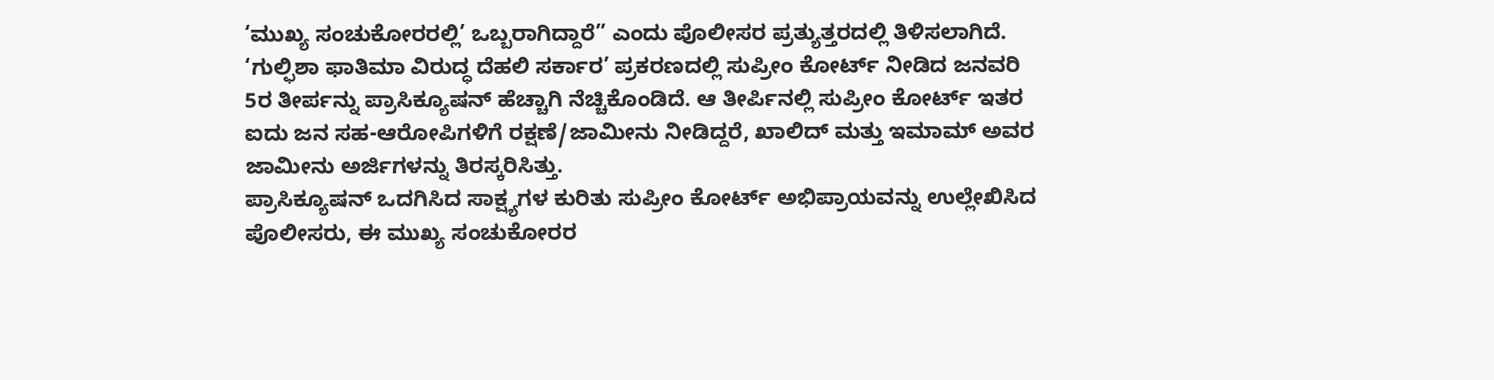‘ಮುಖ್ಯ ಸಂಚುಕೋರರಲ್ಲಿ’ ಒಬ್ಬರಾಗಿದ್ದಾರೆ” ಎಂದು ಪೊಲೀಸರ ಪ್ರತ್ಯುತ್ತರದಲ್ಲಿ ತಿಳಿಸಲಾಗಿದೆ.
‘ಗುಲ್ಫಿಶಾ ಫಾತಿಮಾ ವಿರುದ್ಧ ದೆಹಲಿ ಸರ್ಕಾರ’ ಪ್ರಕರಣದಲ್ಲಿ ಸುಪ್ರೀಂ ಕೋರ್ಟ್ ನೀಡಿದ ಜನವರಿ 5ರ ತೀರ್ಪನ್ನು ಪ್ರಾಸಿಕ್ಯೂಷನ್ ಹೆಚ್ಚಾಗಿ ನೆಚ್ಚಿಕೊಂಡಿದೆ. ಆ ತೀರ್ಪಿನಲ್ಲಿ ಸುಪ್ರೀಂ ಕೋರ್ಟ್ ಇತರ ಐದು ಜನ ಸಹ-ಆರೋಪಿಗಳಿಗೆ ರಕ್ಷಣೆ/ಜಾಮೀನು ನೀಡಿದ್ದರೆ, ಖಾಲಿದ್ ಮತ್ತು ಇಮಾಮ್ ಅವರ ಜಾಮೀನು ಅರ್ಜಿಗಳನ್ನು ತಿರಸ್ಕರಿಸಿತ್ತು.
ಪ್ರಾಸಿಕ್ಯೂಷನ್ ಒದಗಿಸಿದ ಸಾಕ್ಷ್ಯಗಳ ಕುರಿತು ಸುಪ್ರೀಂ ಕೋರ್ಟ್ ಅಭಿಪ್ರಾಯವನ್ನು ಉಲ್ಲೇಖಿಸಿದ ಪೊಲೀಸರು, ಈ ಮುಖ್ಯ ಸಂಚುಕೋರರ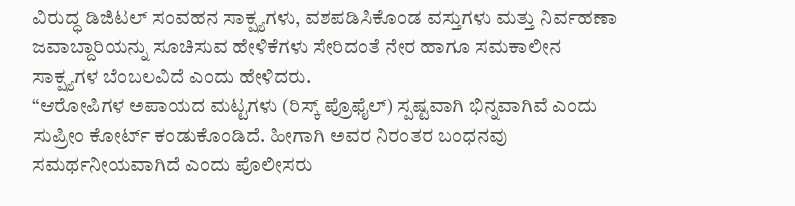ವಿರುದ್ಧ ಡಿಜಿಟಲ್ ಸಂವಹನ ಸಾಕ್ಷ್ಯಗಳು, ವಶಪಡಿಸಿಕೊಂಡ ವಸ್ತುಗಳು ಮತ್ತು ನಿರ್ವಹಣಾ ಜವಾಬ್ದಾರಿಯನ್ನು ಸೂಚಿಸುವ ಹೇಳಿಕೆಗಳು ಸೇರಿದಂತೆ ನೇರ ಹಾಗೂ ಸಮಕಾಲೀನ ಸಾಕ್ಷ್ಯಗಳ ಬೆಂಬಲವಿದೆ ಎಂದು ಹೇಳಿದರು.
“ಆರೋಪಿಗಳ ಅಪಾಯದ ಮಟ್ಟಗಳು (ರಿಸ್ಕ್ ಪ್ರೊಫೈಲ್) ಸ್ಪಷ್ಟವಾಗಿ ಭಿನ್ನವಾಗಿವೆ ಎಂದು ಸುಪ್ರೀಂ ಕೋರ್ಟ್ ಕಂಡುಕೊಂಡಿದೆ. ಹೀಗಾಗಿ ಅವರ ನಿರಂತರ ಬಂಧನವು ಸಮರ್ಥನೀಯವಾಗಿದೆ ಎಂದು ಪೊಲೀಸರು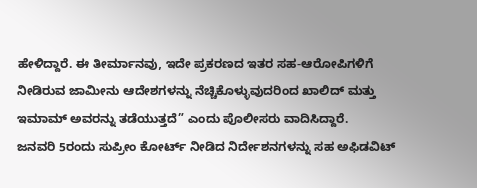ಹೇಳಿದ್ದಾರೆ. ಈ ತೀರ್ಮಾನವು, ಇದೇ ಪ್ರಕರಣದ ಇತರ ಸಹ-ಆರೋಪಿಗಳಿಗೆ ನೀಡಿರುವ ಜಾಮೀನು ಆದೇಶಗಳನ್ನು ನೆಚ್ಚಿಕೊಳ್ಳುವುದರಿಂದ ಖಾಲಿದ್ ಮತ್ತು ಇಮಾಮ್ ಅವರನ್ನು ತಡೆಯುತ್ತದೆ” ಎಂದು ಪೊಲೀಸರು ವಾದಿಸಿದ್ದಾರೆ.
ಜನವರಿ 5ರಂದು ಸುಪ್ರೀಂ ಕೋರ್ಟ್ ನೀಡಿದ ನಿರ್ದೇಶನಗಳನ್ನು ಸಹ ಅಫಿಡವಿಟ್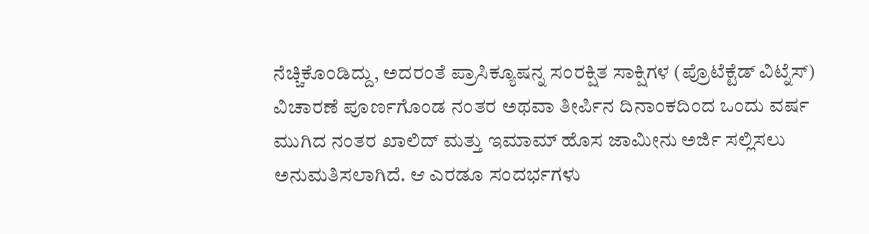ನೆಚ್ಚಿಕೊಂಡಿದ್ದು, ಅದರಂತೆ ಪ್ರಾಸಿಕ್ಯೂಷನ್ನ ಸಂರಕ್ಷಿತ ಸಾಕ್ಷಿಗಳ (ಪ್ರೊಟೆಕ್ಟೆಡ್ ವಿಟ್ನೆಸ್) ವಿಚಾರಣೆ ಪೂರ್ಣಗೊಂಡ ನಂತರ ಅಥವಾ ತೀರ್ಪಿನ ದಿನಾಂಕದಿಂದ ಒಂದು ವರ್ಷ ಮುಗಿದ ನಂತರ ಖಾಲಿದ್ ಮತ್ತು ಇಮಾಮ್ ಹೊಸ ಜಾಮೀನು ಅರ್ಜಿ ಸಲ್ಲಿಸಲು ಅನುಮತಿಸಲಾಗಿದೆ. ಆ ಎರಡೂ ಸಂದರ್ಭಗಳು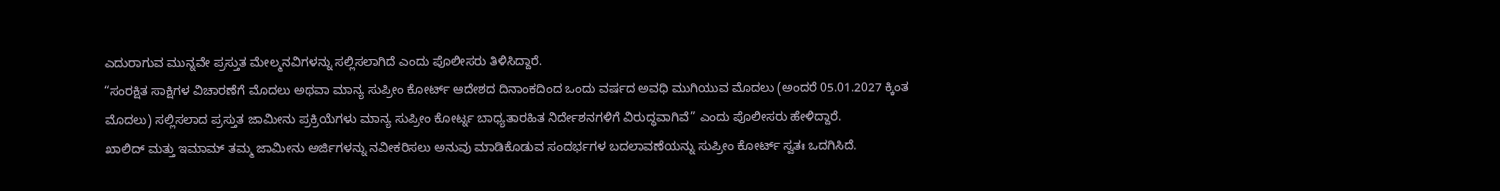ಎದುರಾಗುವ ಮುನ್ನವೇ ಪ್ರಸ್ತುತ ಮೇಲ್ಮನವಿಗಳನ್ನು ಸಲ್ಲಿಸಲಾಗಿದೆ ಎಂದು ಪೊಲೀಸರು ತಿಳಿಸಿದ್ದಾರೆ.
“ಸಂರಕ್ಷಿತ ಸಾಕ್ಷಿಗಳ ವಿಚಾರಣೆಗೆ ಮೊದಲು ಅಥವಾ ಮಾನ್ಯ ಸುಪ್ರೀಂ ಕೋರ್ಟ್ ಆದೇಶದ ದಿನಾಂಕದಿಂದ ಒಂದು ವರ್ಷದ ಅವಧಿ ಮುಗಿಯುವ ಮೊದಲು (ಅಂದರೆ 05.01.2027 ಕ್ಕಿಂತ ಮೊದಲು) ಸಲ್ಲಿಸಲಾದ ಪ್ರಸ್ತುತ ಜಾಮೀನು ಪ್ರಕ್ರಿಯೆಗಳು ಮಾನ್ಯ ಸುಪ್ರೀಂ ಕೋರ್ಟ್ನ ಬಾಧ್ಯತಾರಹಿತ ನಿರ್ದೇಶನಗಳಿಗೆ ವಿರುದ್ಧವಾಗಿವೆ” ಎಂದು ಪೊಲೀಸರು ಹೇಳಿದ್ದಾರೆ.
ಖಾಲಿದ್ ಮತ್ತು ಇಮಾಮ್ ತಮ್ಮ ಜಾಮೀನು ಅರ್ಜಿಗಳನ್ನು ನವೀಕರಿಸಲು ಅನುವು ಮಾಡಿಕೊಡುವ ಸಂದರ್ಭಗಳ ಬದಲಾವಣೆಯನ್ನು ಸುಪ್ರೀಂ ಕೋರ್ಟ್ ಸ್ವತಃ ಒದಗಿಸಿದೆ.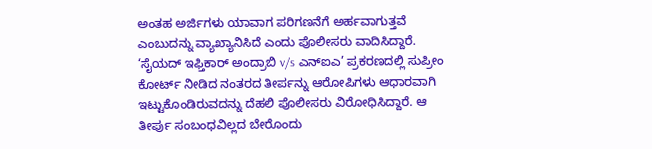ಅಂತಹ ಅರ್ಜಿಗಳು ಯಾವಾಗ ಪರಿಗಣನೆಗೆ ಅರ್ಹವಾಗುತ್ತವೆ ಎಂಬುದನ್ನು ವ್ಯಾಖ್ಯಾನಿಸಿದೆ ಎಂದು ಪೊಲೀಸರು ವಾದಿಸಿದ್ದಾರೆ.
‘ಸೈಯದ್ ಇಫ್ತಿಕಾರ್ ಅಂದ್ರಾಬಿ v/s ಎನ್ಐಎ’ ಪ್ರಕರಣದಲ್ಲಿ ಸುಪ್ರೀಂ ಕೋರ್ಟ್ ನೀಡಿದ ನಂತರದ ತೀರ್ಪನ್ನು ಆರೋಪಿಗಳು ಆಧಾರವಾಗಿ ಇಟ್ಟುಕೊಂಡಿರುವದನ್ನು ದೆಹಲಿ ಪೊಲೀಸರು ವಿರೋಧಿಸಿದ್ದಾರೆ. ಆ ತೀರ್ಪು ಸಂಬಂಧವಿಲ್ಲದ ಬೇರೊಂದು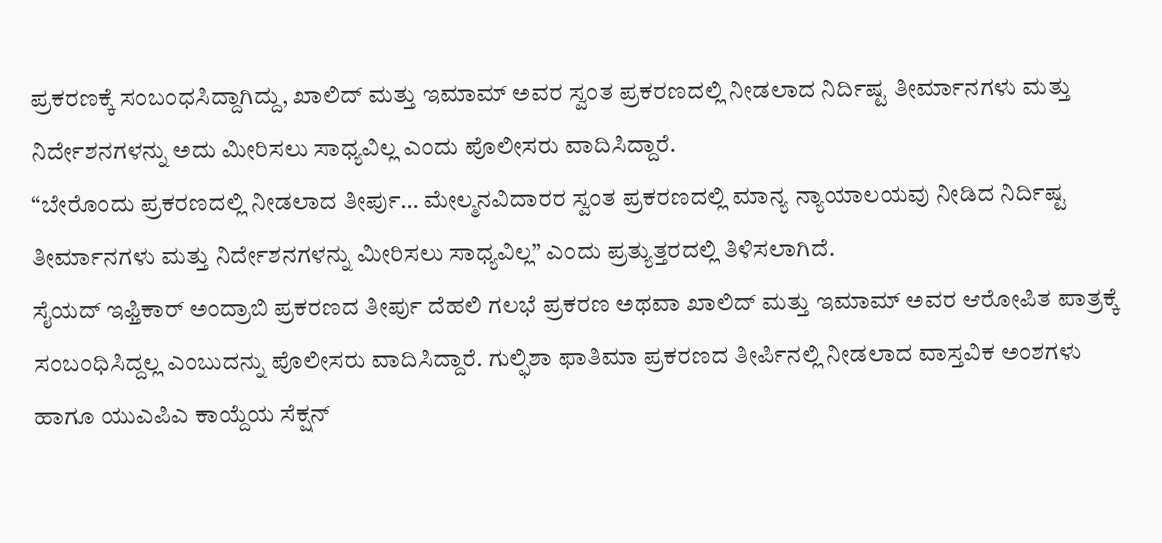ಪ್ರಕರಣಕ್ಕೆ ಸಂಬಂಧಸಿದ್ದಾಗಿದ್ದು, ಖಾಲಿದ್ ಮತ್ತು ಇಮಾಮ್ ಅವರ ಸ್ವಂತ ಪ್ರಕರಣದಲ್ಲಿ ನೀಡಲಾದ ನಿರ್ದಿಷ್ಟ ತೀರ್ಮಾನಗಳು ಮತ್ತು ನಿರ್ದೇಶನಗಳನ್ನು ಅದು ಮೀರಿಸಲು ಸಾಧ್ಯವಿಲ್ಲ ಎಂದು ಪೊಲೀಸರು ವಾದಿಸಿದ್ದಾರೆ.
“ಬೇರೊಂದು ಪ್ರಕರಣದಲ್ಲಿ ನೀಡಲಾದ ತೀರ್ಪು… ಮೇಲ್ಮನವಿದಾರರ ಸ್ವಂತ ಪ್ರಕರಣದಲ್ಲಿ ಮಾನ್ಯ ನ್ಯಾಯಾಲಯವು ನೀಡಿದ ನಿರ್ದಿಷ್ಟ ತೀರ್ಮಾನಗಳು ಮತ್ತು ನಿರ್ದೇಶನಗಳನ್ನು ಮೀರಿಸಲು ಸಾಧ್ಯವಿಲ್ಲ” ಎಂದು ಪ್ರತ್ಯುತ್ತರದಲ್ಲಿ ತಿಳಿಸಲಾಗಿದೆ.
ಸೈಯದ್ ಇಫ್ತಿಕಾರ್ ಅಂದ್ರಾಬಿ ಪ್ರಕರಣದ ತೀರ್ಪು ದೆಹಲಿ ಗಲಭೆ ಪ್ರಕರಣ ಅಥವಾ ಖಾಲಿದ್ ಮತ್ತು ಇಮಾಮ್ ಅವರ ಆರೋಪಿತ ಪಾತ್ರಕ್ಕೆ ಸಂಬಂಧಿಸಿದ್ದಲ್ಲ ಎಂಬುದನ್ನು ಪೊಲೀಸರು ವಾದಿಸಿದ್ದಾರೆ. ಗುಲ್ಫಿಶಾ ಫಾತಿಮಾ ಪ್ರಕರಣದ ತೀರ್ಪಿನಲ್ಲಿ ನೀಡಲಾದ ವಾಸ್ತವಿಕ ಅಂಶಗಳು ಹಾಗೂ ಯುಎಪಿಎ ಕಾಯ್ದೆಯ ಸೆಕ್ಷನ್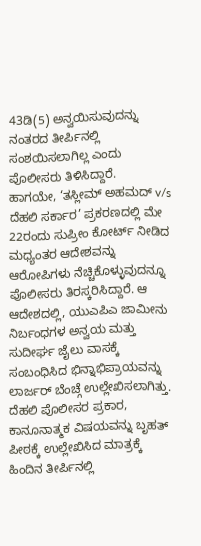43ಡಿ(5) ಅನ್ವಯಿಸುವುದನ್ನು ನಂತರದ ತೀರ್ಪಿನಲ್ಲಿ ಸಂಶಯಿಸಲಾಗಿಲ್ಲ ಎಂದು ಪೊಲೀಸರು ತಿಳಿಸಿದ್ದಾರೆ.
ಹಾಗಯೇ, ‘ತಸ್ಲೀಮ್ ಅಹಮದ್ v/s ದೆಹಲಿ ಸರ್ಕಾರ’ ಪ್ರಕರಣದಲ್ಲಿ ಮೇ 22ರಂದು ಸುಪ್ರೀಂ ಕೋರ್ಟ್ ನೀಡಿದ ಮಧ್ಯಂತರ ಆದೇಶವನ್ನು ಆರೋಪಿಗಳು ನೆಚ್ಚಿಕೊಳ್ಳುವುದನ್ನೂ ಪೊಲೀಸರು ತಿರಸ್ಕರಿಸಿದ್ದಾರೆ. ಆ ಆದೇಶದಲ್ಲಿ, ಯುಎಪಿಎ ಜಾಮೀನು ನಿರ್ಬಂಧಗಳ ಅನ್ವಯ ಮತ್ತು ಸುದೀರ್ಘ ಜೈಲು ವಾಸಕ್ಕೆ ಸಂಬಂಧಿಸಿದ ಭಿನ್ನಾಭಿಪ್ರಾಯವನ್ನು ಲಾರ್ಜರ್ ಬೆಂಚ್ಗೆ ಉಲ್ಲೇಖಿಸಲಾಗಿತ್ತು.
ದೆಹಲಿ ಪೊಲೀಸರ ಪ್ರಕಾರ, ಕಾನೂನಾತ್ಮಕ ವಿಷಯವನ್ನು ಬೃಹತ್ ಪೀಠಕ್ಕೆ ಉಲ್ಲೇಖಿಸಿದ ಮಾತ್ರಕ್ಕೆ ಹಿಂದಿನ ತೀರ್ಪಿನಲ್ಲಿ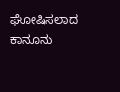ಘೋಷಿಸಲಾದ ಕಾನೂನು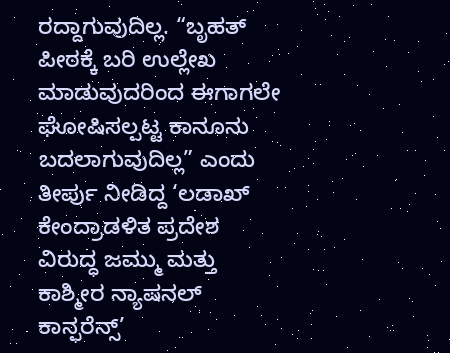ರದ್ದಾಗುವುದಿಲ್ಲ. “ಬೃಹತ್ ಪೀಠಕ್ಕೆ ಬರಿ ಉಲ್ಲೇಖ ಮಾಡುವುದರಿಂದ ಈಗಾಗಲೇ ಘೋಷಿಸಲ್ಪಟ್ಟ ಕಾನೂನು ಬದಲಾಗುವುದಿಲ್ಲ” ಎಂದು ತೀರ್ಪು ನೀಡಿದ್ದ ‘ಲಡಾಖ್ ಕೇಂದ್ರಾಡಳಿತ ಪ್ರದೇಶ ವಿರುದ್ಧ ಜಮ್ಮು ಮತ್ತು ಕಾಶ್ಮೀರ ನ್ಯಾಷನಲ್ ಕಾನ್ಫರೆನ್ಸ್’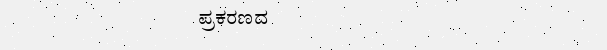ಪ್ರಕರಣದ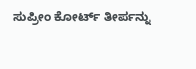ಸುಪ್ರೀಂ ಕೋರ್ಟ್ ತೀರ್ಪನ್ನು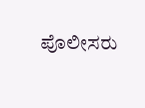ಪೊಲೀಸರು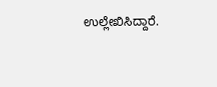ಉಲ್ಲೇಖಿಸಿದ್ದಾರೆ.